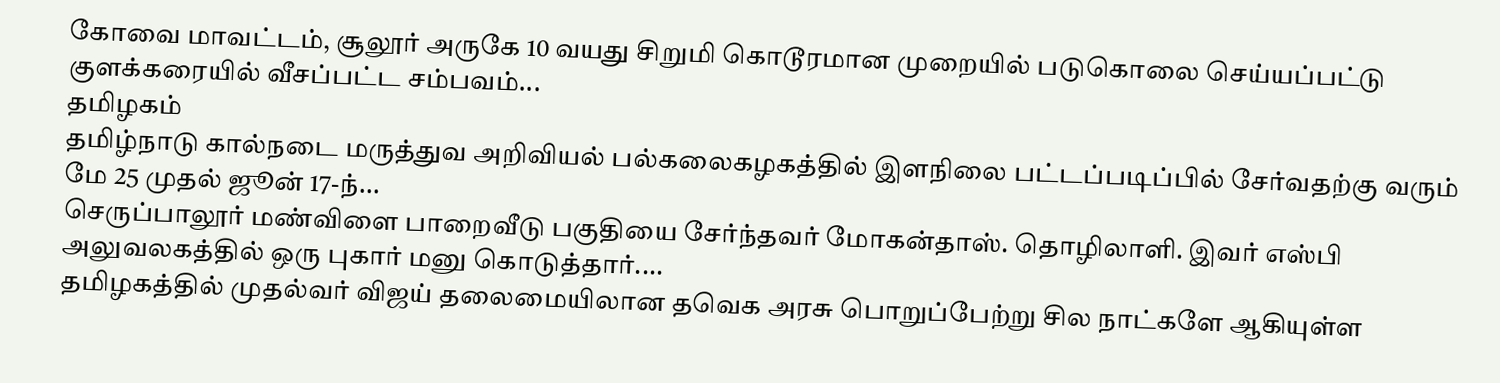கோவை மாவட்டம், சூலூர் அருகே 10 வயது சிறுமி கொடூரமான முறையில் படுகொலை செய்யப்பட்டு குளக்கரையில் வீசப்பட்ட சம்பவம்...
தமிழகம்
தமிழ்நாடு கால்நடை மருத்துவ அறிவியல் பல்கலைகழகத்தில் இளநிலை பட்டப்படிப்பில் சேர்வதற்கு வரும் மே 25 முதல் ஜூன் 17-ந்...
செருப்பாலூர் மண்விளை பாறைவீடு பகுதியை சேர்ந்தவர் மோகன்தாஸ். தொழிலாளி. இவர் எஸ்பி அலுவலகத்தில் ஒரு புகார் மனு கொடுத்தார்....
தமிழகத்தில் முதல்வர் விஜய் தலைமையிலான தவெக அரசு பொறுப்பேற்று சில நாட்களே ஆகியுள்ள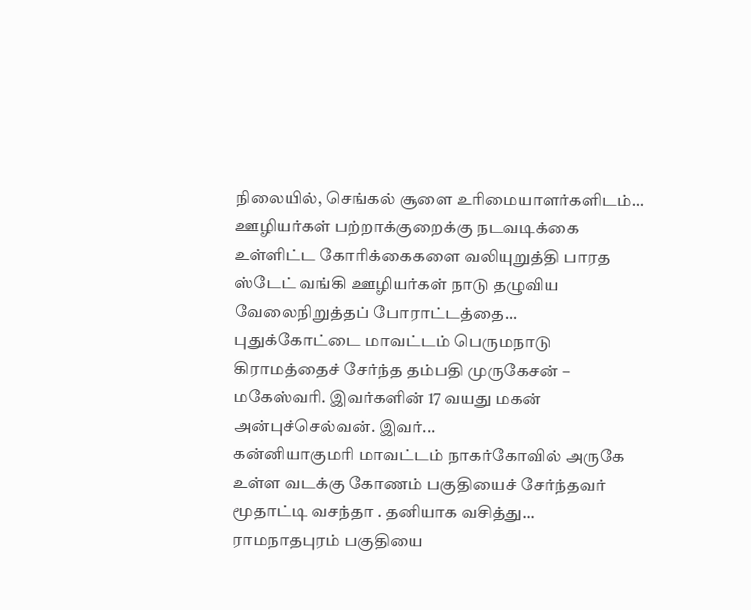நிலையில், செங்கல் சூளை உரிமையாளர்களிடம்...
ஊழியர்கள் பற்றாக்குறைக்கு நடவடிக்கை உள்ளிட்ட கோரிக்கைகளை வலியுறுத்தி பாரத ஸ்டேட் வங்கி ஊழியர்கள் நாடு தழுவிய வேலைநிறுத்தப் போராட்டத்தை...
புதுக்கோட்டை மாவட்டம் பெருமநாடு கிராமத்தைச் சேர்ந்த தம்பதி முருகேசன் – மகேஸ்வரி. இவர்களின் 17 வயது மகன் அன்புச்செல்வன். இவர்...
கன்னியாகுமரி மாவட்டம் நாகர்கோவில் அருகே உள்ள வடக்கு கோணம் பகுதியைச் சேர்ந்தவர் மூதாட்டி வசந்தா . தனியாக வசித்து...
ராமநாதபுரம் பகுதியை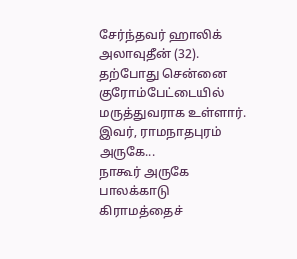சேர்ந்தவர் ஹாலிக் அலாவுதீன் (32). தற்போது சென்னை குரோம்பேட்டையில் மருத்துவராக உள்ளார். இவர், ராமநாதபுரம் அருகே...
நாகூர் அருகே பாலக்காடு கிராமத்தைச்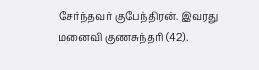சேர்ந்தவர் குபேந்திரன். இவரது மனைவி குணசுந்தரி (42).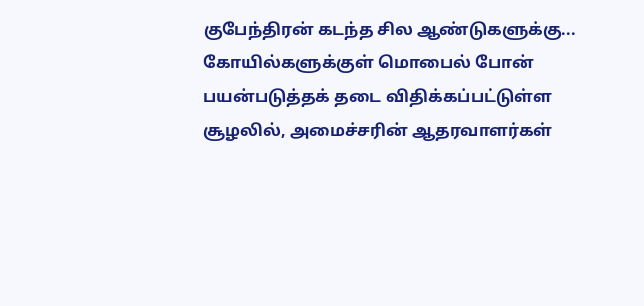குபேந்திரன் கடந்த சில ஆண்டுகளுக்கு...
கோயில்களுக்குள் மொபைல் போன் பயன்படுத்தக் தடை விதிக்கப்பட்டுள்ள சூழலில், அமைச்சரின் ஆதரவாளர்கள்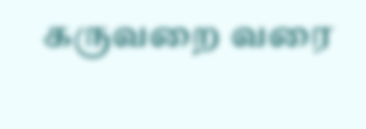கருவறை வரை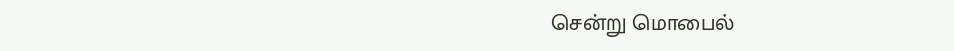சென்று மொபைல்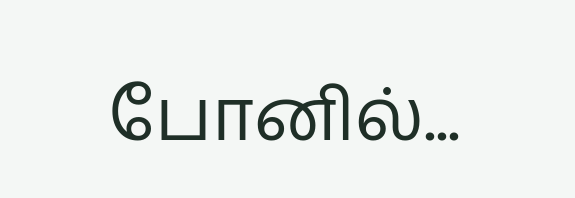போனில்...